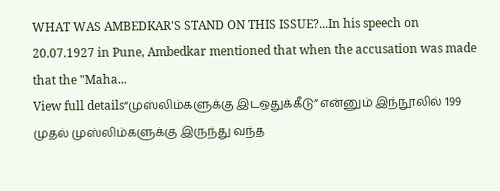WHAT WAS AMBEDKAR'S STAND ON THIS ISSUE?...In his speech on 20.07.1927 in Pune, Ambedkar mentioned that when the accusation was made that the "Maha...
View full details“முஸ்லிம்களுக்கு இடஒதுக்கீடு” என்னும் இந்நூலில் 199 முதல் முஸ்லிம்களுக்கு இருந்து வந்த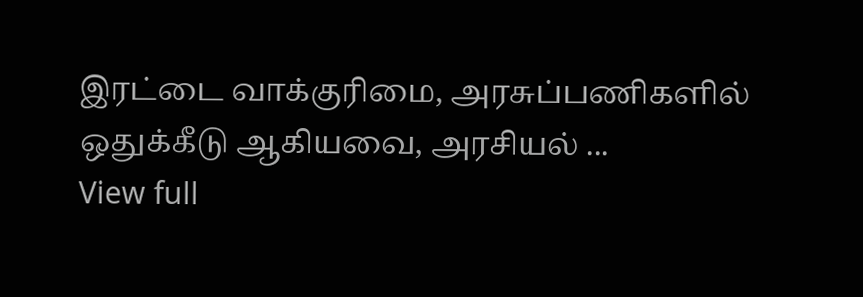இரட்டை வாக்குரிமை, அரசுப்பணிகளில் ஒதுக்கீடு ஆகியவை, அரசியல் ...
View full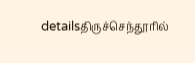detailsதிருச்செந்தூரில்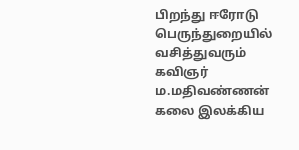பிறந்து ஈரோடு பெருந்துறையில் வசித்துவரும் கவிஞர் ம.மதிவண்ணன் கலை இலக்கிய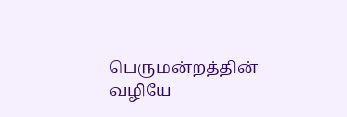பெருமன்றத்தின் வழியே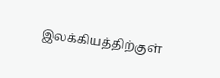இலக்கியத்திற்குள்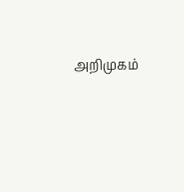அறிமுகம்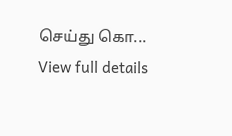செய்து கொ...
View full details